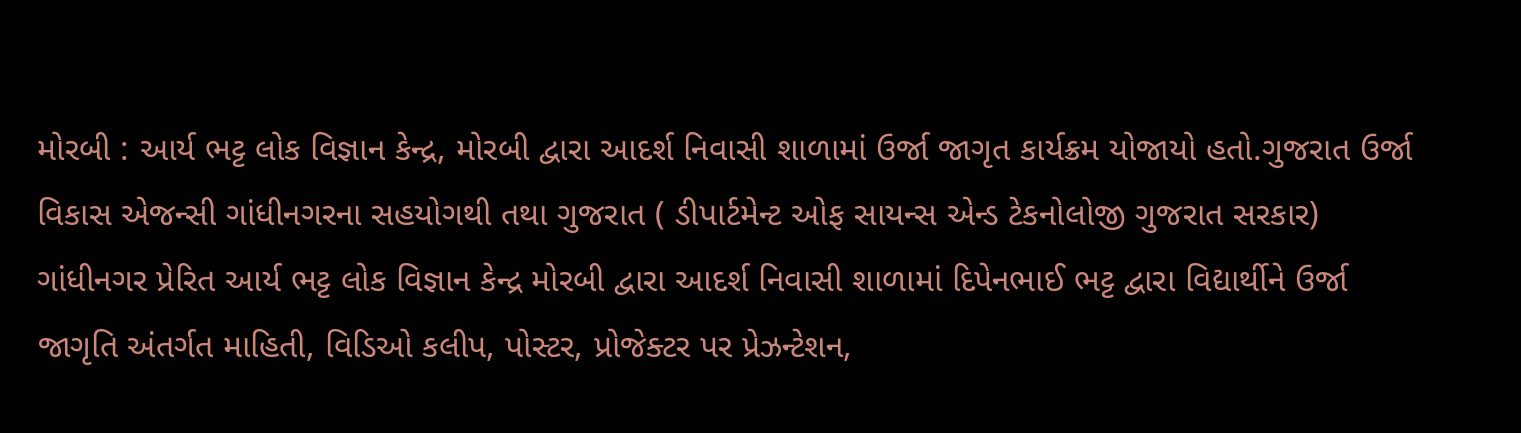મોરબી : આર્ય ભટ્ટ લોક વિજ્ઞાન કેન્દ્ર, મોરબી દ્વારા આદર્શ નિવાસી શાળામાં ઉર્જા જાગૃત કાર્યક્રમ યોજાયો હતો.ગુજરાત ઉર્જા વિકાસ એજન્સી ગાંધીનગરના સહયોગથી તથા ગુજરાત ( ડીપાર્ટમેન્ટ ઓફ સાયન્સ એન્ડ ટેકનોલોજી ગુજરાત સરકાર) ગાંધીનગર પ્રેરિત આર્ય ભટ્ટ લોક વિજ્ઞાન કેન્દ્ર મોરબી દ્વારા આદર્શ નિવાસી શાળામાં દિપેનભાઈ ભટ્ટ દ્વારા વિદ્યાર્થીને ઉર્જા જાગૃતિ અંતર્ગત માહિતી, વિડિઓ કલીપ, પોસ્ટર, પ્રોજેક્ટર પર પ્રેઝન્ટેશન,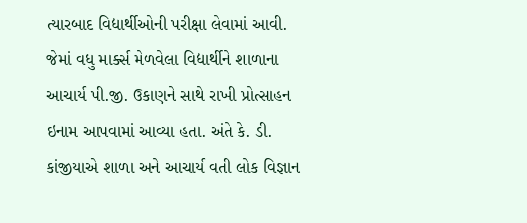ત્યારબાદ વિદ્યાર્થીઓની પરીક્ષા લેવામાં આવી. જેમાં વધુ માર્ક્સ મેળવેલા વિદ્યાર્થીને શાળાના આચાર્ય પી.જી. ઉકાણને સાથે રાખી પ્રોત્સાહન ઇનામ આપવામાં આવ્યા હતા. અંતે કે. ડી. કાંજીયાએ શાળા અને આચાર્ય વતી લોક વિજ્ઞાન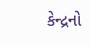કેન્દ્રનો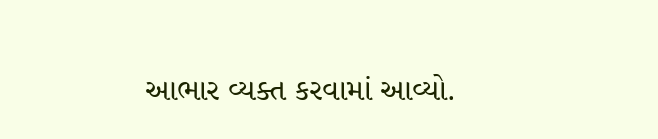આભાર વ્યક્ત કરવામાં આવ્યો.